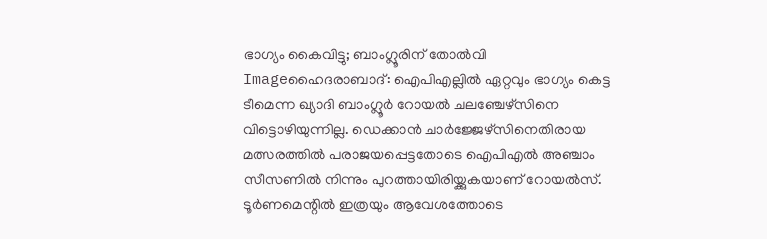ഭാഗ്യം കൈവിട്ടു; ബാംഗ്ലൂരിന് തോല്‍വി
Imageഹൈദരാബാദ്: ഐപിഎല്ലില്‍ ഏറ്റവും ഭാഗ്യം കെട്ട ടീമെന്ന ഖ്യാദി ബാംഗ്ലൂര്‍ റോയല്‍ ചലഞ്ചേഴ്‌സിനെ വിട്ടൊഴിയുന്നില്ല. ഡെക്കാന്‍ ചാര്‍ജ്ജേഴ്‌സിനെതിരായ മത്സരത്തില്‍ പരാജയപ്പെട്ടതോടെ ഐപിഎല്‍ അഞ്ചാം സീസണില്‍ നിന്നും പുറത്തായിരിയ്ക്കുകയാണ് റോയല്‍സ്.
ടൂര്‍ണമെന്റില്‍ ഇത്രയും ആവേശത്തോടെ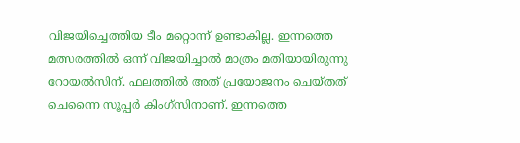വിജയിച്ചെത്തിയ ടീം മറ്റൊന്ന് ഉണ്ടാകില്ല. ഇന്നത്തെ മത്സരത്തില്‍ ഒന്ന് വിജയിച്ചാല്‍ മാത്രം മതിയായിരുന്നു റോയല്‍സിന്. ഫലത്തില്‍ അത് പ്രയോജനം ചെയ്തത് ചെന്നൈ സൂപ്പര്‍ കിംഗ്‌സിനാണ്. ഇന്നത്തെ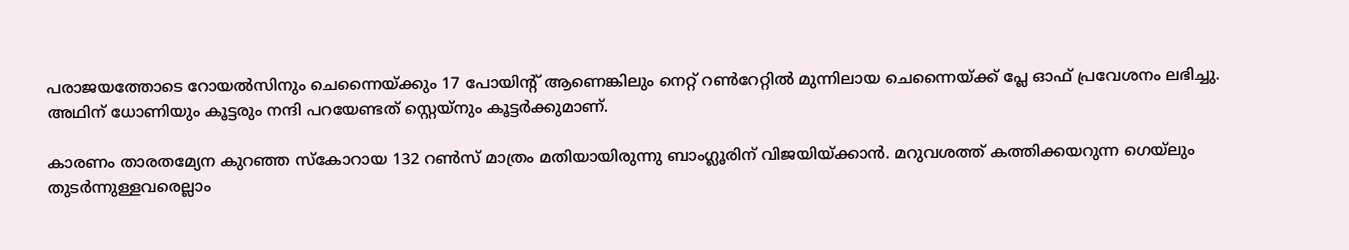പരാജയത്തോടെ റോയല്‍സിനും ചെന്നൈയ്ക്കും 17 പോയിന്റ് ആണെങ്കിലും നെറ്റ് റണ്‍റേറ്റില്‍ മുന്നിലായ ചെന്നൈയ്ക്ക് പ്ലേ ഓഫ് പ്രവേശനം ലഭിച്ചു. അഥിന് ധോണിയും കൂട്ടരും നന്ദി പറയേണ്ടത് സ്റ്റെയ്‌നും കൂട്ടര്‍ക്കുമാണ്.

കാരണം താരതമ്യേന കുറഞ്ഞ സ്‌കോറായ 132 റണ്‍സ് മാത്രം മതിയായിരുന്നു ബാംഗ്ലൂരിന് വിജയിയ്ക്കാന്‍. മറുവശത്ത് കത്തിക്കയറുന്ന ഗെയ്‌ലും തുടര്‍ന്നുള്ളവരെല്ലാം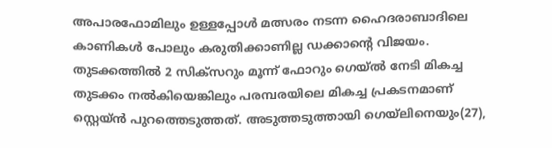അപാരഫോമിലും ഉള്ളപ്പോള്‍ മത്സരം നടന്ന ഹൈദരാബാദിലെ കാണികള്‍ പോലും കരുതിക്കാണില്ല ഡക്കാന്റെ വിജയം. തുടക്കത്തില്‍ 2 സിക്‌സറും മൂന്ന് ഫോറും ഗെയ്ല്‍ നേടി മികച്ച തുടക്കം നല്‍കിയെങ്കിലും പരമ്പരയിലെ മികച്ച പ്രകടനമാണ് സ്റ്റെയ്ന്‍ പുറത്തെടുത്തത്. അടുത്തടുത്തായി ഗെയ്‌ലിനെയും(27),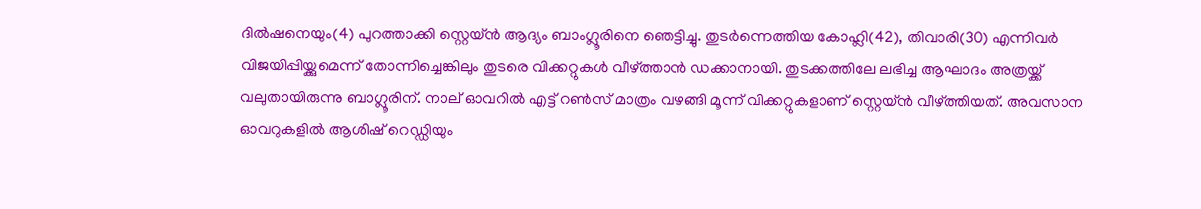ദില്‍ഷനെയും(4) പുറത്താക്കി സ്റ്റെയ്ന്‍ ആദ്യം ബാംഗ്ലൂരിനെ ഞെട്ടിച്ചു. തുടര്‍ന്നെത്തിയ കോഹ്ലി(42), തിവാരി(30) എന്നിവര്‍ വിജയിപ്പിയ്ക്കുമെന്ന് തോന്നിച്ചെങ്കിലും തുടരെ വിക്കറ്റുകള്‍ വീഴ്ത്താന്‍ ഡക്കാനായി. തുടക്കത്തിലേ ലഭിച്ച ആഘാദം അത്രയ്ക്ക് വലുതായിരുന്നു ബാഗ്ലൂരിന്. നാല് ഓവറില്‍ എട്ട് റണ്‍സ് മാത്രം വഴങ്ങി മൂന്ന് വിക്കറ്റുകളാണ് സ്റ്റെയ്ന്‍ വീഴ്ത്തിയത്. അവസാന ഓവറുകളില്‍ ആശിഷ് റെഡ്ഡിയും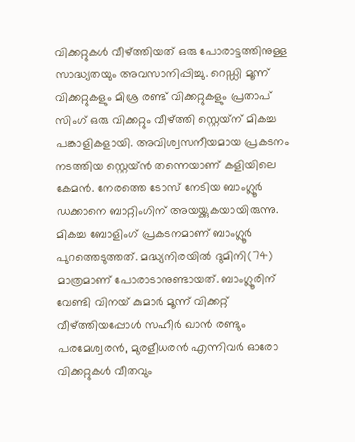വിക്കറ്റുകള്‍ വീഴ്ത്തിയത് ഒരു പോരാട്ടത്തിനുള്ള സാദ്ധ്യതയും അവസാനിപ്പിച്ചു. റെഡ്ഡി മൂന്ന് വിക്കറ്റുകളും മിശ്ര രണ്ട് വിക്കറ്റുകളും പ്രതാപ് സിംഗ് ഒരു വിക്കറ്റും വീഴ്ത്തി സ്റ്റെയ്‌ന് മികച്ച പങ്കാളികളായി. അവിശ്വസനീയമായ പ്രകടനം നടത്തിയ സ്റ്റെയ്ന്‍ തന്നെയാണ് കളിയിലെ കേമന്‍. നേരത്തെ ടോസ് നേടിയ ബാംഗ്ലൂര്‍ ഡക്കാനെ ബാറ്റിംഗിന് അയയ്ക്കുകയായിരുന്നു. മികച്ച ബോളിംഗ് പ്രകടനമാണ് ബാംഗ്ലൂര്‍ പുറത്തെടുത്തത്. മദ്ധ്യനിരയില്‍ ദുമിനി(74) മാത്രമാണ് പോരാടാനുണ്ടായത്. ബാംഗ്ലൂരിന് വേണ്ടി വിനയ് കുമാര്‍ മൂന്ന് വിക്കറ്റ് വീഴ്ത്തിയപ്പോള്‍ സഹീര്‍ ഖാന്‍ രണ്ടും പരമേശ്വരന്‍, മുരളീധരന്‍ എന്നിവര്‍ ഓരോ വിക്കറ്റുകള്‍ വീതവും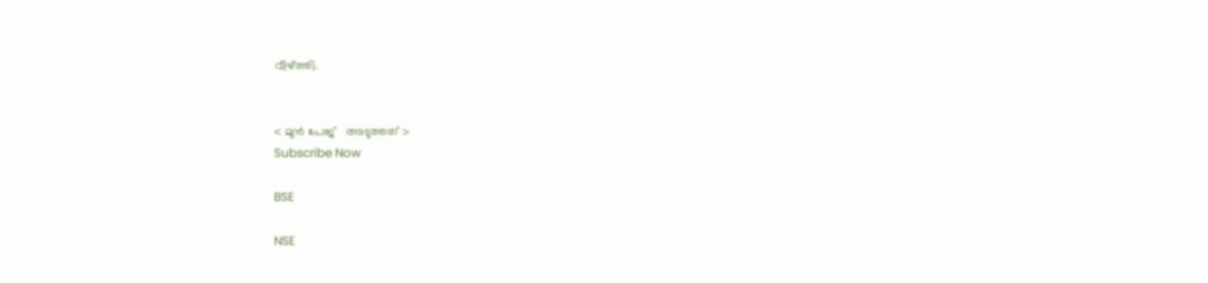വീഴ്ത്തി.


< മുന്‍ പേജ്‌   അടുത്തത് >
Subscribe Now

BSE

NSE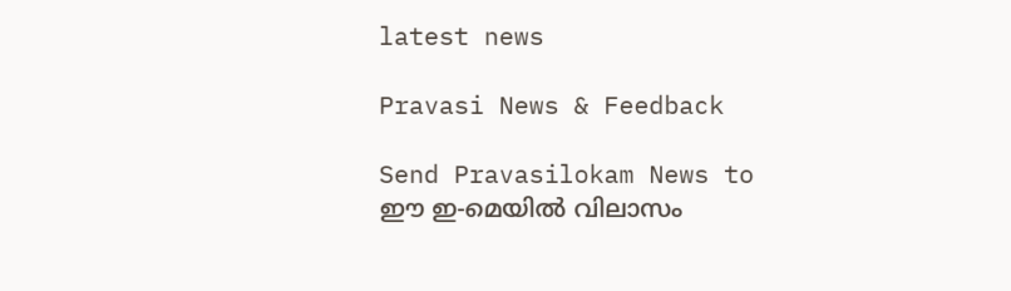latest news

Pravasi News & Feedback

Send Pravasilokam News to
ഈ ഇ-മെയില്‍ വിലാസം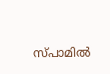സ്‌പാമില്‍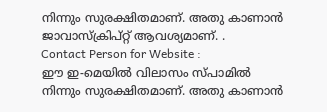നിന്നും സുരക്ഷിതമാണ്‌. അതു കാണാന്‍ ജാവാസ്ക്രിപ്റ്റ്‌ ആവശ്യമാണ്‌. .
Contact Person for Website :
ഈ ഇ-മെയില്‍ വിലാസം സ്‌പാമില്‍ നിന്നും സുരക്ഷിതമാണ്‌. അതു കാണാന്‍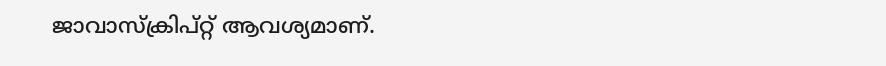ജാവാസ്ക്രിപ്റ്റ്‌ ആവശ്യമാണ്‌.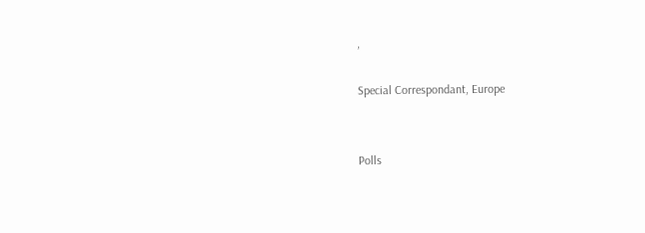,

Special Correspondant, Europe


Polls